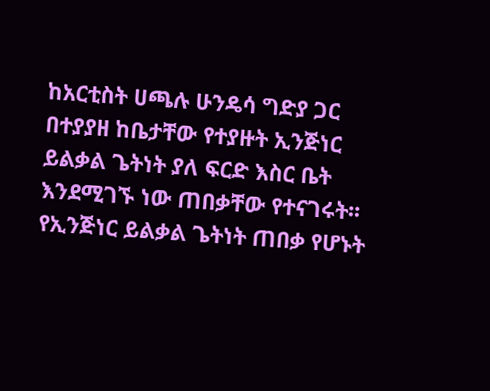ከአርቲስት ሀጫሉ ሁንዴሳ ግድያ ጋር በተያያዘ ከቤታቸው የተያዙት ኢንጅነር ይልቃል ጌትነት ያለ ፍርድ እስር ቤት እንደሚገኙ ነው ጠበቃቸው የተናገሩት፡፡
የኢንጅነር ይልቃል ጌትነት ጠበቃ የሆኑት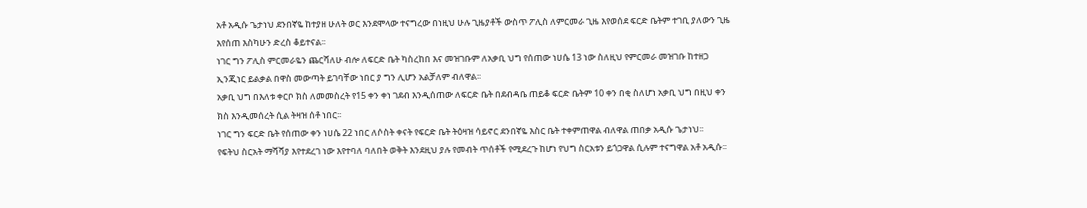አቶ አዲሱ ጌታነህ ደንበኛዬ ከተያዘ ሁለት ወር እንደሞላው ተናግረው በነዚህ ሁሉ ጊዜያቶች ውስጥ ፖሊስ ለምርመራ ጊዜ እየወሰደ ፍርድ ቤትም ተገቢ ያለውን ጊዜ እየሰጠ እስካሁን ድረስ ቆይተናል፡፡
ነገር ግን ፖሊስ ምርመራዬን ጨርሻለሁ ብሎ ለፍርድ ቤት ካስረከበ እና መዝገቡም ለአቃቢ ህግ የሰጠው ነሀሴ 13 ነው ስለዚህ የምርመራ መዝገቡ ከተዘጋ ኢንጂነር ይልቃል በዋስ መውጣት ይገባቸው ነበር ያ ግን ሊሆን አልቻለም ብለዋል፡፡
አቃቢ ህግ በእለቱ ቀርቦ ክስ ለመመስረት የ15 ቀን ቀነ ገደብ እንዲሰጠው ለፍርድ ቤት በደብዳቤ ጠይቆ ፍርድ ቤትም 10 ቀን በቂ ስለሆነ አቃቢ ህግ በዚህ ቀን ክስ እንዲመሰረት ሲል ትዛዝ ሰቶ ነበር፡፡
ነገር ግን ፍርድ ቤት የሰጠው ቀን ነሀሴ 22 ነበር ለሶስት ቀናት የፍርድ ቤት ትዕዛዝ ሳይኖር ደንበኛዬ እስር ቤት ተቀምጠዋል ብለዋል ጠበቃ አዲሱ ጌታነህ፡፡
የፍትህ ስርአት ማሻሻያ እየተደረገ ነው እየተባለ ባለበት ወቅት እንደዚህ ያሉ የመብት ጥሰቶች የሚደረጉ ከሆነ የህግ ስርአቱን ይጎጋዋል ሲሉም ተናግዋል አቶ አዲሱ፡፡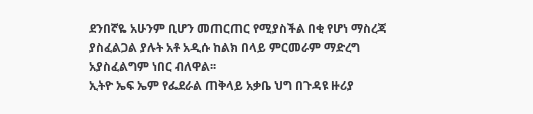ደንበኛዬ አሁንም ቢሆን መጠርጠር የሚያስችል በቂ የሆነ ማስረጃ ያስፈልጋል ያሉት አቶ አዲሱ ከልክ በላይ ምርመራም ማድረግ አያስፈልግም ነበር ብለዋል፡፡
ኢትዮ ኤፍ ኤም የፌደራል ጠቅላይ አቃቤ ህግ በጉዳዩ ዙሪያ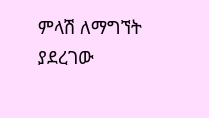ምላሽ ለማግኘት ያደረገው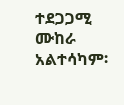ተደጋጋሚ ሙከራ አልተሳካም፡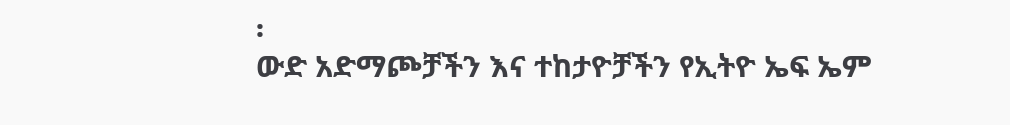፡
ውድ አድማጮቻችን እና ተከታዮቻችን የኢትዮ ኤፍ ኤም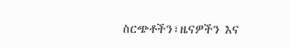ስርጭቶችን፣ዜናዎችን እና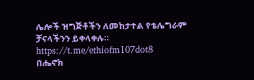ሌሎች ዝግጅቶችን ለመከታተል የቴሌግራም ቻናላችንን ይቀላቀሉ። https://t.me/ethiofm107dot8
በሔኖክ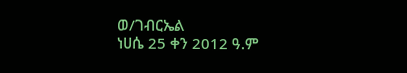ወ/ገብርኤል
ነሀሴ 25 ቀን 2012 ዓ.ም